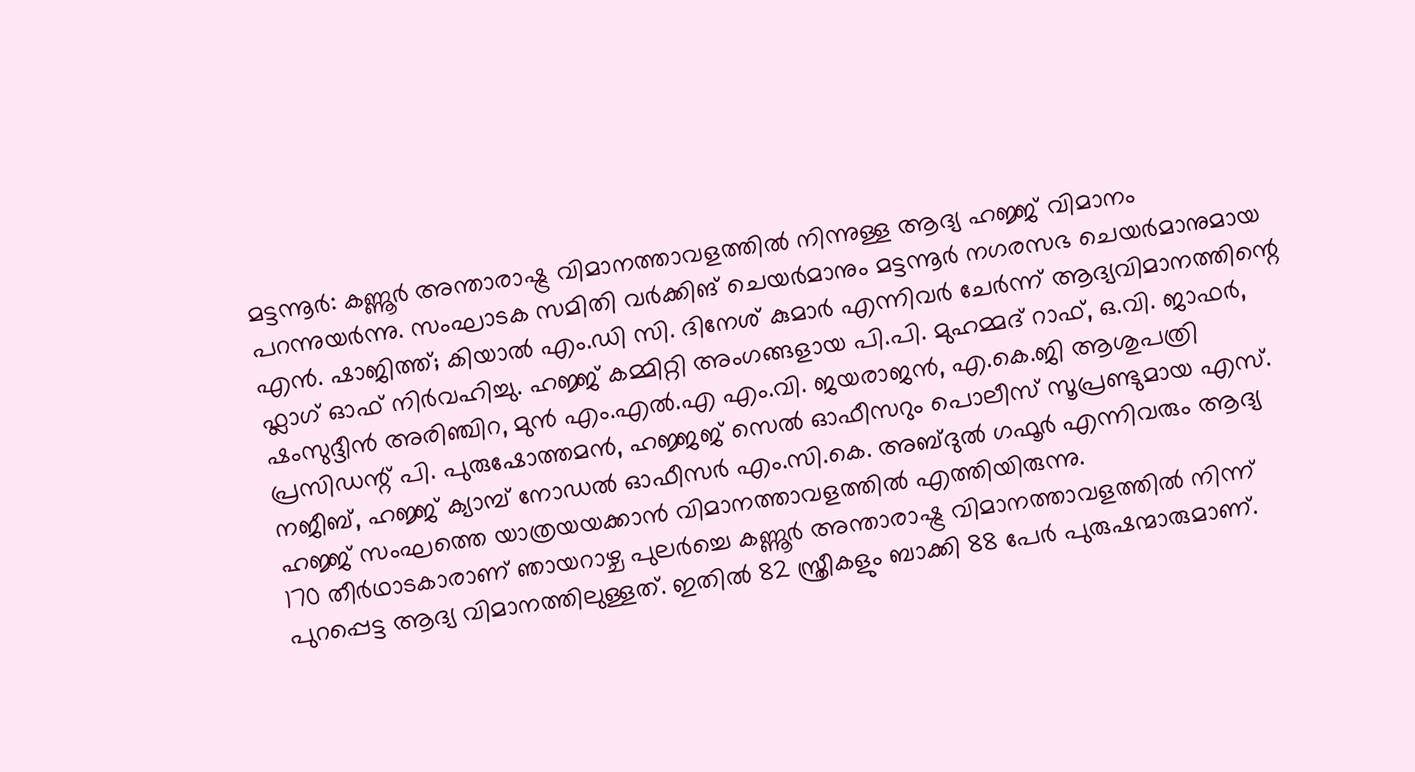മട്ടന്നൂർ: കണ്ണൂർ അന്താരാഷ്ട്ര വിമാനത്താവളത്തിൽ നിന്നുള്ള ആദ്യ ഹജ്ജ് വിമാനം പറന്നുയർന്നു. സംഘാടക സമിതി വർക്കിങ് ചെയർമാനും മട്ടന്നൂർ നഗരസഭ ചെയർമാനുമായ എൻ. ഷാജിത്ത്; കിയാൽ എം.ഡി സി. ദിനേശ് കുമാർ എന്നിവർ ചേർന്ന് ആദ്യവിമാനത്തിന്റെ ഫ്ലാഗ് ഓഫ് നിർവഹിച്ചു. ഹജ്ജ് കമ്മിറ്റി അംഗങ്ങളായ പി.പി. മുഹമ്മദ് റാഫ്, ഒ.വി. ജാഫർ, ഷംസുദ്ദീൻ അരിഞ്ചിറ, മുൻ എം.എൽ.എ എം.വി. ജയരാജൻ, എ.കെ.ജി ആശുപത്രി പ്രസിഡന്റ് പി. പുരുഷോത്തമൻ, ഹജ്ജജ് സെൽ ഓഫീസറും പൊലീസ് സൂപ്രണ്ടുമായ എസ്. നജീബ്, ഹജ്ജ് ക്യാമ്പ് നോഡൽ ഓഫീസർ എം.സി.കെ. അബ്ദുൽ ഗഫൂർ എന്നിവരും ആദ്യ ഹജ്ജ് സംഘത്തെ യാത്രയയക്കാൻ വിമാനത്താവളത്തിൽ എത്തിയിരുന്നു.
170 തീർഥാടകാരാണ് ഞായറാഴ്ച പുലർച്ചെ കണ്ണൂർ അന്താരാഷ്ട്ര വിമാനത്താവളത്തിൽ നിന്ന് പുറപ്പെട്ട ആദ്യ വിമാനത്തിലുള്ളത്. ഇതിൽ 82 സ്ത്രീകളും ബാക്കി 88 പേർ പുരുഷന്മാരുമാണ്.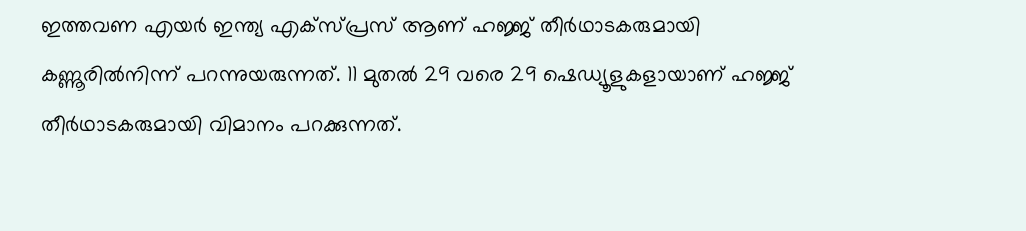ഇത്തവണ എയർ ഇന്ത്യ എക്സ്പ്രസ് ആണ് ഹജ്ജ് തീർഥാടകരുമായി കണ്ണൂരിൽനിന്ന് പറന്നുയരുന്നത്. 11 മുതൽ 29 വരെ 29 ഷെഡ്യൂളുകളായാണ് ഹജ്ജ് തീർഥാടകരുമായി വിമാനം പറക്കുന്നത്.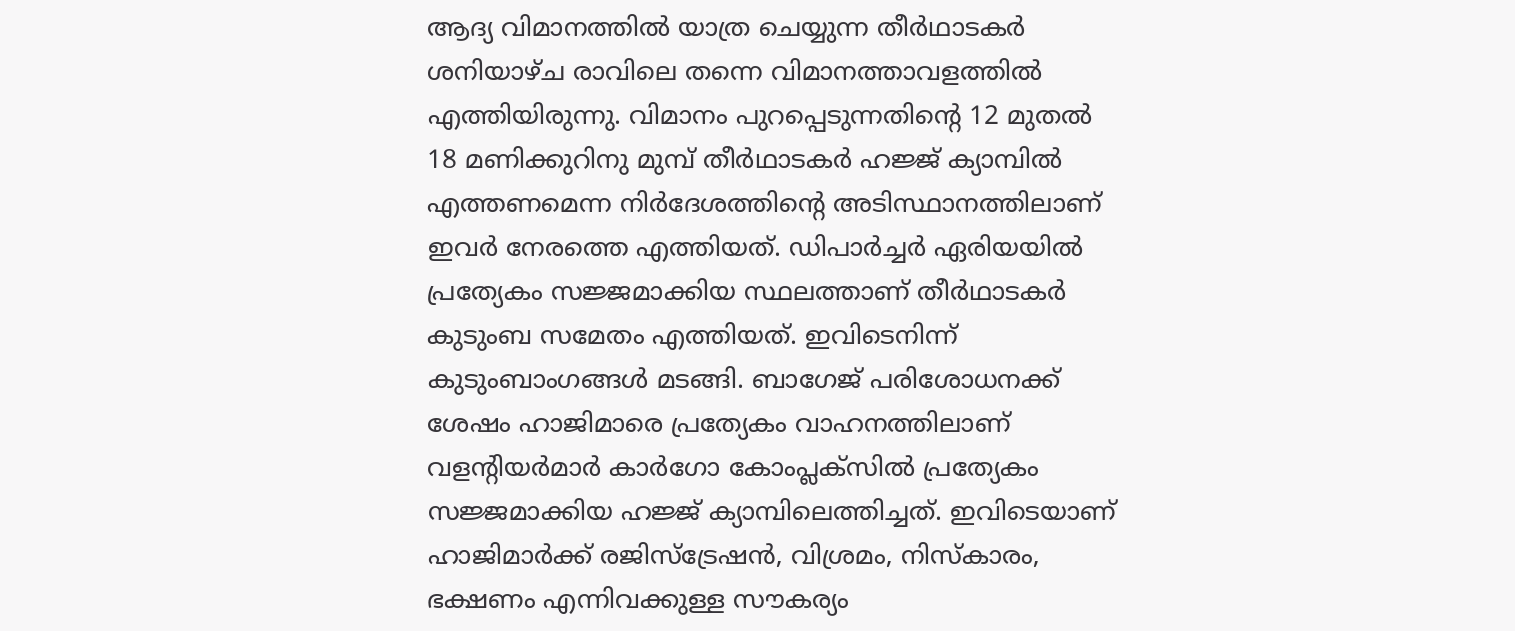ആദ്യ വിമാനത്തിൽ യാത്ര ചെയ്യുന്ന തീർഥാടകർ ശനിയാഴ്ച രാവിലെ തന്നെ വിമാനത്താവളത്തിൽ എത്തിയിരുന്നു. വിമാനം പുറപ്പെടുന്നതിന്റെ 12 മുതൽ 18 മണിക്കുറിനു മുമ്പ് തീർഥാടകർ ഹജ്ജ് ക്യാമ്പിൽ എത്തണമെന്ന നിർദേശത്തിന്റെ അടിസ്ഥാനത്തിലാണ് ഇവർ നേരത്തെ എത്തിയത്. ഡിപാർച്ചർ ഏരിയയിൽ പ്രത്യേകം സജ്ജമാക്കിയ സ്ഥലത്താണ് തീർഥാടകർ കുടുംബ സമേതം എത്തിയത്. ഇവിടെനിന്ന് കുടുംബാംഗങ്ങൾ മടങ്ങി. ബാഗേജ് പരിശോധനക്ക് ശേഷം ഹാജിമാരെ പ്രത്യേകം വാഹനത്തിലാണ് വളന്റിയർമാർ കാർഗോ കോംപ്ലക്സിൽ പ്രത്യേകം സജ്ജമാക്കിയ ഹജ്ജ് ക്യാമ്പിലെത്തിച്ചത്. ഇവിടെയാണ് ഹാജിമാർക്ക് രജിസ്ട്രേഷൻ, വിശ്രമം, നിസ്കാരം, ഭക്ഷണം എന്നിവക്കുള്ള സൗകര്യം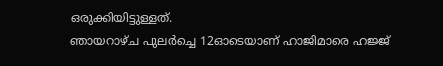ഒരുക്കിയിട്ടുള്ളത്.
ഞായറാഴ്ച പുലർച്ചെ 12ഓടെയാണ് ഹാജിമാരെ ഹജ്ജ്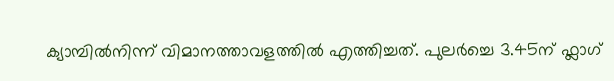ക്യാമ്പിൽനിന്ന് വിമാനത്താവളത്തിൽ എത്തിച്ചത്. പുലർച്ചെ 3.45ന് ഫ്ലാഗ്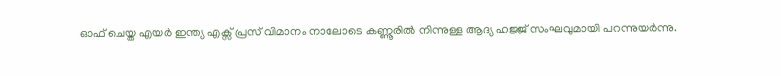ഓഫ് ചെയ്ത എയർ ഇന്ത്യ എക്സ് പ്രസ് വിമാനം നാലോടെ കണ്ണൂരിൽ നിന്നുള്ള ആദ്യ ഹജ്ജ് സംഘവുമായി പറന്നുയർന്നു.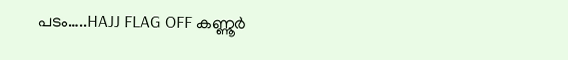പടം…..HAJJ FLAG OFF കണ്ണൂർ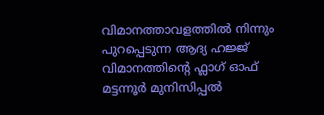വിമാനത്താവളത്തിൽ നിന്നും പുറപ്പെടുന്ന ആദ്യ ഹജ്ജ് വിമാനത്തിന്റെ ഫ്ലാഗ് ഓഫ് മട്ടന്നൂർ മുനിസിപ്പൽ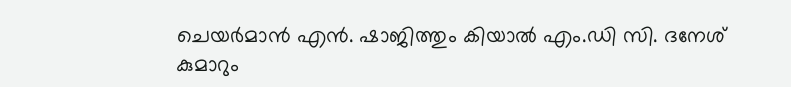ചെയർമാൻ എൻ. ഷാജിത്തും കിയാൽ എം.ഡി സി. ദനേശ് കുമാറും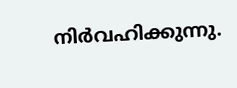നിർവഹിക്കുന്നു.